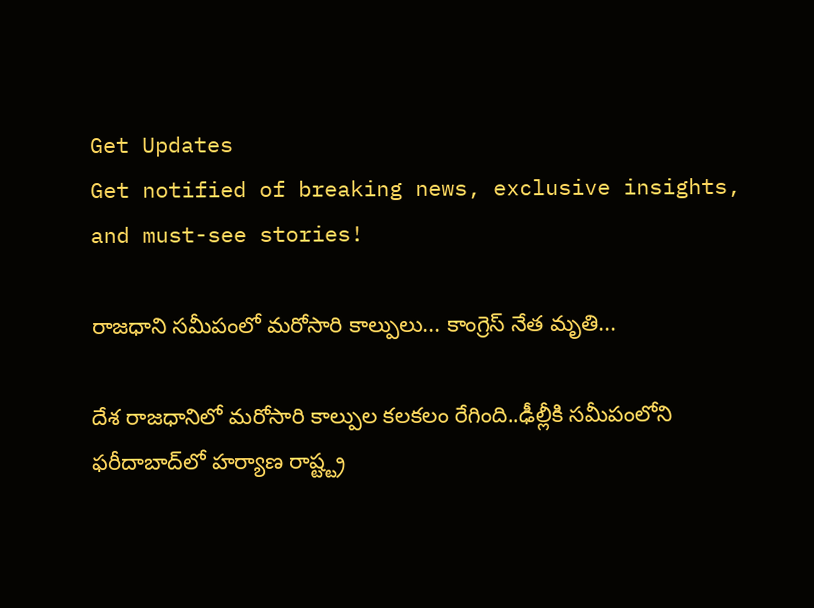Get Updates
Get notified of breaking news, exclusive insights, and must-see stories!

రాజధాని సమీపంలో మరోసారి కాల్పులు... కాంగ్రెస్ నేత మృతి...

దేశ రాజధానిలో మరోసారి కాల్పుల కలకలం రేగింది..ఢీల్లీకి సమీపంలోని ఫరీదాబాద్‌లో హర్యాణ రాష్ట్ట్ర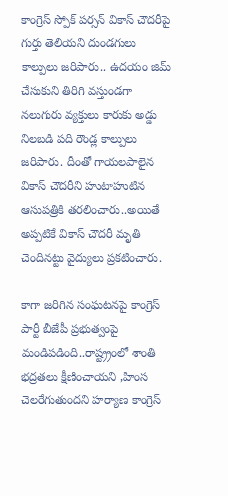కాంగ్రెస్ స్పోక్ పర్సన్ వికాస్ చౌదరీపై గుర్తు తెలియని దుండగులు కాల్పులు జరిపారు.. ఉదయం జిమ్ చేసుకుని తిరిగి వస్తుండగా నలుగురు వ్యక్తులు కారుకు అడ్డు నిలబడి పది రౌండ్ల కాల్పులు జరిపారు. దీంతో గాయలపాలైన వికాస్ చౌదరీని హుటాహుటిన ఆసుపత్రికి తరలించారు..అయితే అప్పటికే వికాస్ చౌదరీ మృతి చెందినట్టు వైద్యులు ప్రకటించారు.

కాగా జరిగిన సంఘటనపై కాంగ్రెస్ పార్టీ బీజేపీ ప్రభుత్వంపై మండిపడింది..రాష్ట్ర్రంలో శాంతి భద్రతలు క్షీణించాయని ,హింస చెలరేగుతుందని హర్యాణ కాంగ్రెస్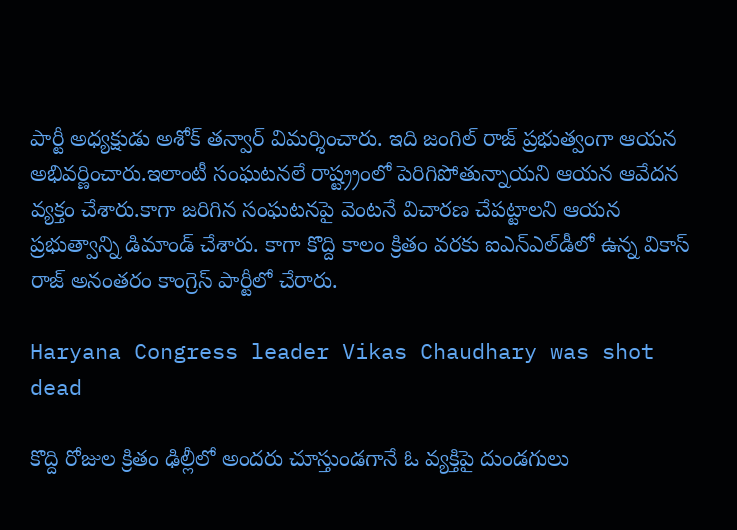పార్టీ అధ్యక్షుడు అశోక్ తన్వార్ విమర్శించారు. ఇది జంగిల్ రాజ్ ప్రభుత్వంగా ఆయన అభివర్ణించారు.ఇలాంటీ సంఘటనలే రాష్ట్ర్రంలో పెరిగిపోతున్నాయని ఆయన ఆవేదన వ్యక్తం చేశారు.కాగా జరిగిన సంఘటనపై వెంటనే విచారణ చేపట్టాలని ఆయన ప్రభుత్వాన్ని డిమాండ్ చేశారు. కాగా కొద్ది కాలం క్రితం వరకు ఐఎన్ఎల్‌డీలో ఉన్న వికాస్ రాజ్ అనంతరం కాంగ్రెస్ పార్టీలో చేరారు.

Haryana Congress leader Vikas Chaudhary was shot dead

కొద్ది రోజుల క్రితం ఢిల్లీలో అందరు చూస్తుండగానే ఓ వ్యక్తిపై దుండగులు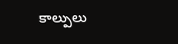కాల్పులు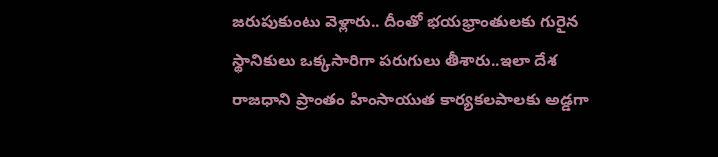జరుపుకుంటు వెళ్లారు.. దీంతో భయభ్రాంతులకు గురైన స్థానికులు ఒక్కసారిగా పరుగులు తీశారు..ఇలా దేశ రాజధాని ప్రాంతం హింసాయుత కార్యకలపాలకు అడ్డగా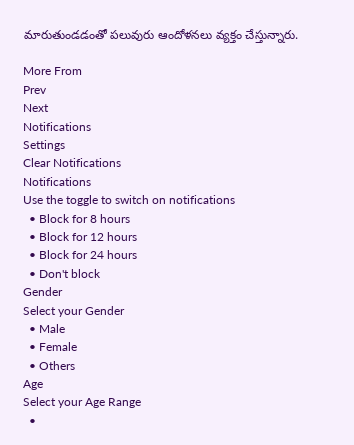మారుతుండడంతో పలువురు ఆందోళనలు వ్యక్తం చేస్తున్నారు.

More From
Prev
Next
Notifications
Settings
Clear Notifications
Notifications
Use the toggle to switch on notifications
  • Block for 8 hours
  • Block for 12 hours
  • Block for 24 hours
  • Don't block
Gender
Select your Gender
  • Male
  • Female
  • Others
Age
Select your Age Range
  •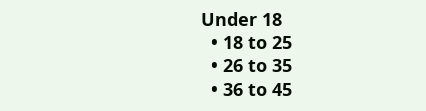Under 18
  • 18 to 25
  • 26 to 35
  • 36 to 45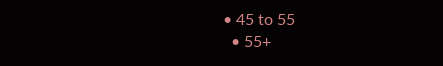• 45 to 55
  • 55+